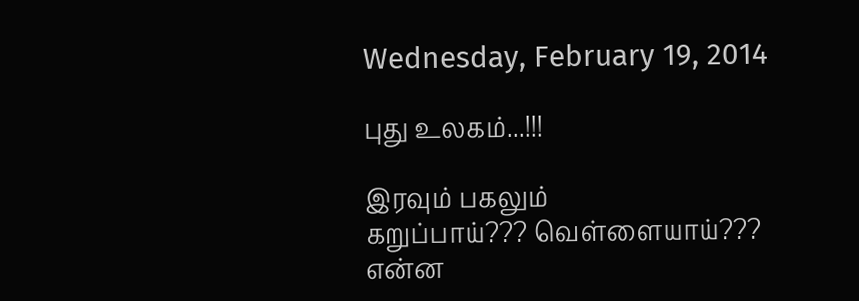Wednesday, February 19, 2014

புது உலகம்...!!!

இரவும் பகலும்
கறுப்பாய்??? வெள்ளையாய்???
என்ன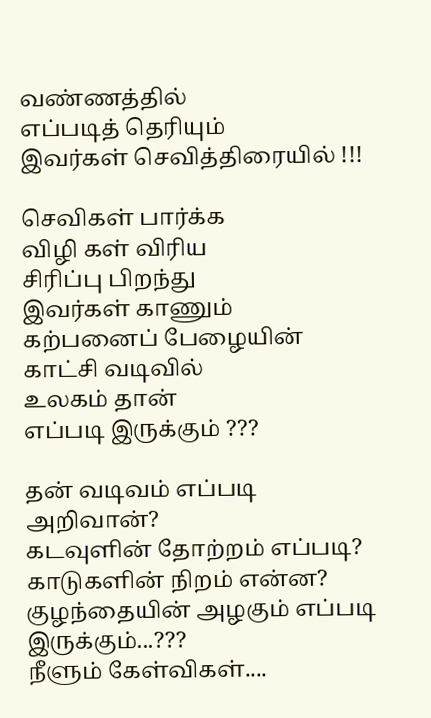வண்ணத்தில்
எப்படித் தெரியும்
இவர்கள் செவித்திரையில் !!!

செவிகள் பார்க்க
விழி கள் விரிய
சிரிப்பு பிறந்து
இவர்கள் காணும்
கற்பனைப் பேழையின்
காட்சி வடிவில்
உலகம் தான்
எப்படி இருக்கும் ???

தன் வடிவம் எப்படி அறிவான்?
கடவுளின் தோற்றம் எப்படி?
காடுகளின் நிறம் என்ன?
குழந்தையின் அழகும் எப்படி இருக்கும்...???
நீளும் கேள்விகள்....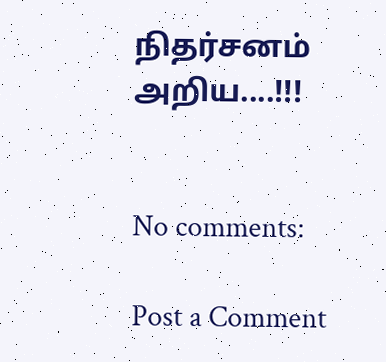நிதர்சனம் அறிய....!!!


No comments:

Post a Comment